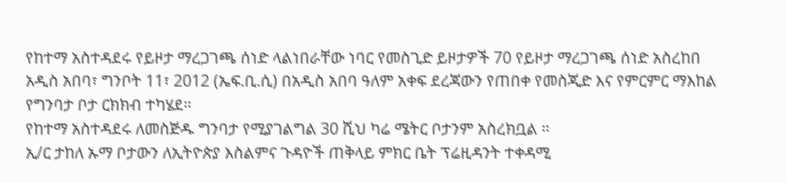የከተማ አስተዳደሩ የይዞታ ማረጋገጫ ሰነድ ላልነበራቸው ነባር የመስጊድ ይዞታዎች 70 የይዞታ ማረጋገጫ ሰነድ አስረከበ
አዲስ አበባ፣ ግንቦት 11፣ 2012 (ኤፍ.ቢ.ሲ) በአዲስ አበባ ዓለም አቀፍ ደረጃውን የጠበቀ የመስጂድ እና የምርምር ማእከል የግንባታ ቦታ ርክክብ ተካሄደ።
የከተማ አስተዳደሩ ለመስጅዱ ግንባታ የሚያገልግል 30 ሺህ ካሬ ሜትር ቦታንም አስረክቧል ።
ኢ/ር ታከለ ኡማ ቦታውን ለኢትዮጵያ እስልምና ጉዳዮች ጠቅላይ ምክር ቤት ፕሬዚዳንት ተቀዳሚ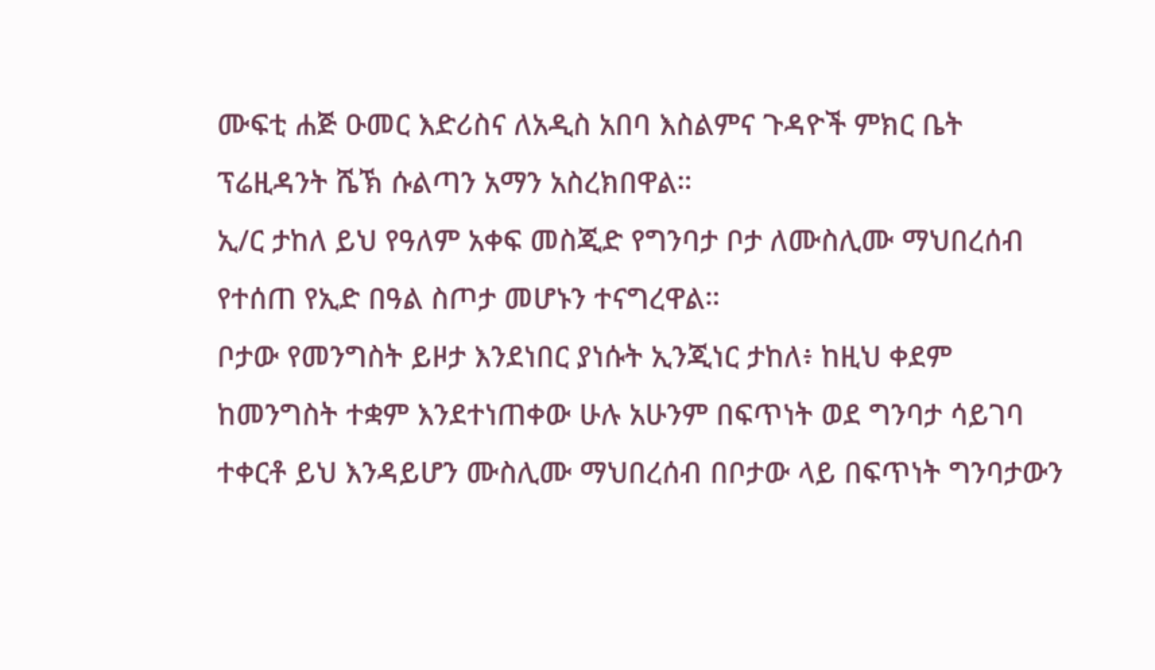ሙፍቲ ሐጅ ዑመር እድሪስና ለአዲስ አበባ እስልምና ጉዳዮች ምክር ቤት ፕሬዚዳንት ሼኽ ሱልጣን አማን አስረክበዋል።
ኢ/ር ታከለ ይህ የዓለም አቀፍ መስጂድ የግንባታ ቦታ ለሙስሊሙ ማህበረሰብ የተሰጠ የኢድ በዓል ስጦታ መሆኑን ተናግረዋል።
ቦታው የመንግስት ይዞታ እንደነበር ያነሱት ኢንጂነር ታከለ፥ ከዚህ ቀደም ከመንግስት ተቋም እንደተነጠቀው ሁሉ አሁንም በፍጥነት ወደ ግንባታ ሳይገባ ተቀርቶ ይህ እንዳይሆን ሙስሊሙ ማህበረሰብ በቦታው ላይ በፍጥነት ግንባታውን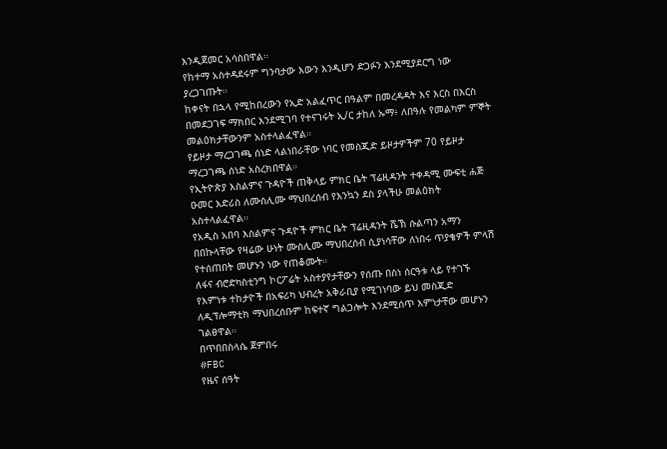እንዲጀመር አሳስበዋል።
የከተማ አስተዳደሩም ግንባታው እውን እንዲሆን ድጋፉን እንደሚያደርግ ነው ያረጋገጡት።
ከቀናት በኋላ የሚከበረውን የኢድ አልፈጥር በዓልም በመረዳዳት እና እርስ በእርስ በመደጋገፍ ማክበር እንደሚገባ የተናገሩት ኢ/ር ታከለ ኡማ፥ ለበዓሉ የመልካም ምኞት መልዕክታቸውንም አስተላልፈዋል።
የይዞታ ማረጋገጫ ሰነድ ላልነበራቸው ነባር የመስጂድ ይዞታዎችም 70 የይዞታ ማረጋገጫ ሰነድ አስረክበዋል።
የኢትዮጵያ እስልምና ጉዳዮች ጠቅላይ ምክር ቤት ፕሬዚዳንት ተቀዳሚ ሙፍቲ ሐጅ ዑመር እድሪስ ለሙስሊሙ ማህበረሰብ የእንኳን ደስ ያላችሁ መልዕክት አስተላልፈዋል።
የአዲስ አበባ እስልምና ጉዳዮች ምክር ቤት ፕሬዚዳንት ሼኽ ሱልጣን አማን በበኩላቸው የዛሬው ሁነት ሙስሊሙ ማህበረሰብ ሲያነሳቸው ለነበሩ ጥያቄዎች ምላሽ የተሰጠበት መሆኑን ነው የጠቆሙት።
ለፋና ብሮድካስቲንግ ኮርፖሬት አስተያየታቸውን የሰጡ በስነ ሰርዓቱ ላይ የተገኙ የእምነቱ ተከታዮች በአፍሪካ ህብረት አቅራቢያ የሚገነባው ይህ መስጂድ ለዲፕሎማቲክ ማህበረሰቡም ከፍተኛ ግልጋሎት እንደሚሰጥ እምነታቸው መሆኑን ገልፀዋል።
በጥበበስላሴ ጀምበሩ
#FBC
የዜና ሰዓት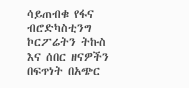ሳይጠብቁ የፋና ብሮድካስቲንግ ኮርፖሬትን ትኩስ እና ሰበር ዘናዎችን በፍጥነት በአጭር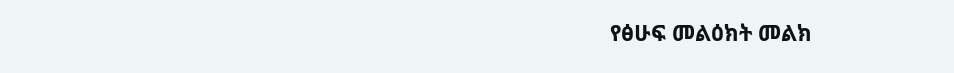የፅሁፍ መልዕክት መልክ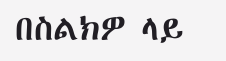በስልክዎ ላይ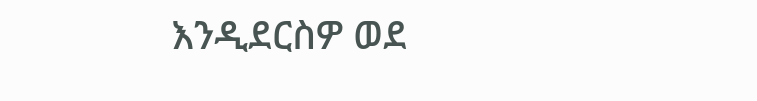እንዲደርስዎ ወደ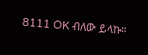8111 OK ብለው ይላኩ።